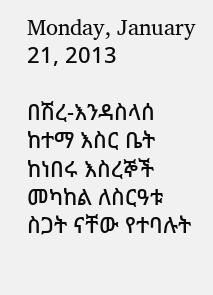Monday, January 21, 2013

በሽረ-እንዳስላሰ ከተማ እስር ቤት ከነበሩ እስረኞች መካከል ለስርዓቱ ስጋት ናቸው የተባሉት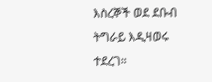እስረኞች ወደ ደቡብ ትግራይ እዲዛወሩ ተደረገ።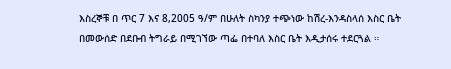እስረኞቹ በ ጥር 7 እና 8,2005 ዓ/ም በሁለት ስካንያ ተጭነው ከሽረ-እንዳስላሰ እስር ቤት በመውሰድ በደቡብ ትግራይ በሚገኘው ጣፌ በተባለ እስር ቤት እዲታሰሩ ተደርጓል ።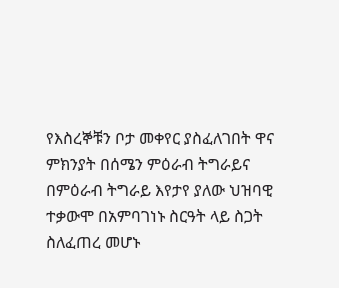የእስረኞቹን ቦታ መቀየር ያስፈለገበት ዋና ምክንያት በሰሜን ምዕራብ ትግራይና በምዕራብ ትግራይ እየታየ ያለው ህዝባዊ ተቃውሞ በአምባገነኑ ስርዓት ላይ ስጋት ስለፈጠረ መሆኑ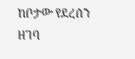ከቦታው የደረሰን ዘገባ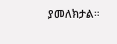ያመለክታል።